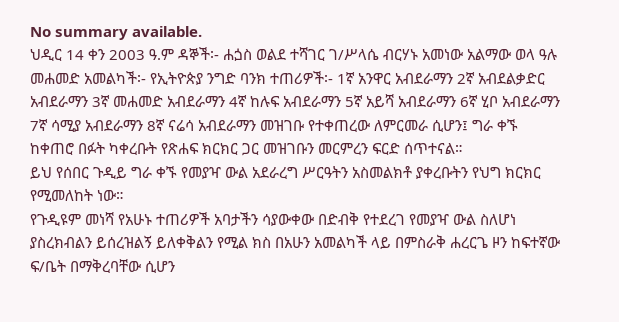No summary available.
ህዲር 14 ቀን 2003 ዓ.ም ዳኞች፡- ሐጏስ ወልደ ተሻገር ገ/ሥላሴ ብርሃኑ አመነው አልማው ወላ ዓሉ መሐመድ አመልካች፡- የኢትዮጵያ ንግድ ባንክ ተጠሪዎች፡- 1ኛ አንዋር አብደራማን 2ኛ አብደልቃድር አብደራማን 3ኛ መሐመድ አብደራማን 4ኛ ከሉፍ አብደራማን 5ኛ አይሻ አብደራማን 6ኛ ሂቦ አብደራማን 7ኛ ሳሚያ አብደራማን 8ኛ ናሬሳ አብደራማን መዝገቡ የተቀጠረው ለምርመራ ሲሆን፤ ግራ ቀኙ ከቀጠሮ በፉት ካቀረቡት የጽሐፍ ክርክር ጋር መዝገቡን መርምረን ፍርድ ሰጥተናል።
ይህ የሰበር ጉዲይ ግራ ቀኙ የመያዣ ውል አደራረግ ሥርዓትን አስመልክቶ ያቀረቡትን የህግ ክርክር የሚመለከት ነው።
የጉዲዩም መነሻ የአሁኑ ተጠሪዎች አባታችን ሳያውቀው በድብቅ የተደረገ የመያዣ ውል ስለሆነ ያስረክብልን ይሰረዝልኝ ይለቀቅልን የሚል ክስ በአሁን አመልካች ላይ በምስራቅ ሐረርጌ ዞን ከፍተኛው ፍ/ቤት በማቅረባቸው ሲሆን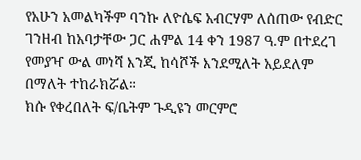የአሁን አመልካችም ባንኩ ለዮሴፍ አብርሃም ለሰጠው የብድር ገንዘብ ከአባታቸው ጋር ሐምል 14 ቀን 1987 ዓ.ም በተደረገ የመያዣ ውል መነሻ እንጂ ከሳሾች እንደሚለት አይደለም በማለት ተከራክሯል።
ክሱ የቀረበለት ፍ/ቤትም ጉዲዩን መርምሮ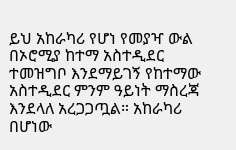ይህ አከራካሪ የሆነ የመያዣ ውል በኦሮሚያ ከተማ አስተዲደር ተመዝግቦ እንደማይገኝ የከተማው አስተዲደር ምንም ዓይነት ማስረጃ እንደላለ አረጋጋጧል። አከራካሪ በሆነው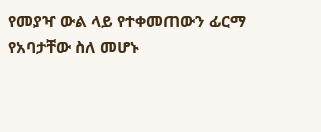የመያዣ ውል ላይ የተቀመጠውን ፊርማ የአባታቸው ስለ መሆኑ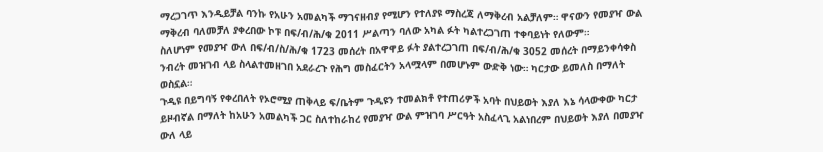ማረጋገጥ እንዲይቻል ባንኩ የአሁን አመልካች ማገናዘብያ የሚሆን የተለያዩ ማስረጃ ለማቅረብ አልቻለም። ዋናውን የመያዣ ውል ማቅረብ ባለመቻለ ያቀረበው ኮፑ በፍ/ብ/ሕ/ቁ 2011 ሥልጣን ባለው አካል ፉት ካልተረጋገጠ ተቀባይነት የለውም።
ስለሆነም የመያዣ ውለ በፍ/ብ/ስ/ሕ/ቁ 1723 መሰረት በአዋዋይ ፉት ያልተረጋገጠ በፍ/ብ/ሕ/ቁ 3052 መሰረት በማይንቀሳቀስ ንብረት መዝገብ ላይ ስላልተመዘገበ አደራረጉ የሕግ መስፈርትን አላሟላም በመሆኑም ውድቅ ነው። ካርታው ይመለስ በማለት ወስኗል።
ጉዲዩ በይግባኝ የቀረበለት የኦሮሚያ ጠቅላይ ፍ/ቤትም ጉዲዩን ተመልክቶ የተጠሪዎች አባት በህይወት እያለ እኔ ሳላውቀው ካርታ ይዞብኛል በማለት ከአሁን አመልካች ጋር ስለተከራከረ የመያዣ ውል ምዝገባ ሥርዓት አስፈላጊ አልነበረም በህይወት እያለ በመያዣ ውለ ላይ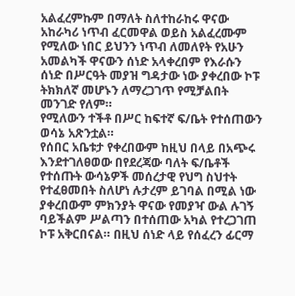አልፈረምኩም በማለት ስለተከራከሩ ዋናው አከራካሪ ነጥብ ፈርመዋል ወይስ አልፈረሙም የሚለው ነበር ይህንን ነጥብ ለመለየት የአሁን አመልካች ዋናውን ሰነድ አላቀረበም የእራሱን ሰነድ በሥርዓት መያዝ ግዳታው ነው ያቀረበው ኮፑ ትክክለኛ መሆኑን ለማረጋገጥ የሚቻልበት መንገድ የለም።
የሚለውን ተችቶ በሥር ከፍተኛ ፍ/ቤት የተሰጠውን ወሳኔ አጽንቷል።
የሰበር አቤቱታ የቀረበውም ከዚህ በላይ በአጭሩ እንደተገለፀወው በየደረጃው ባለት ፍ/ቤቶች የተሰጡት ውሳኔዎች መሰረታዊ የህግ ስህተት የተፈፀመበት ስለሆነ ሉታረም ይገባል በሚል ነው ያቀረበውም ምክንያት ዋናው የመያዣ ውል ሉገኝ ባይችልም ሥልጣን በተሰጠው አካል የተረጋገጠ ኮፑ አቅርበናል። በዚህ ሰነድ ላይ የሰፈረን ፊርማ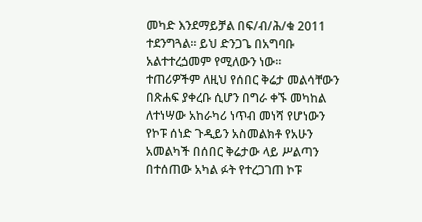መካድ እንደማይቻል በፍ/ብ/ሕ/ቁ 2011 ተደንግጓል። ይህ ድንጋጌ በአግባቡ አልተተረጏመም የሚለውን ነው።
ተጠሪዎችም ለዚህ የሰበር ቅሬታ መልሳቸውን በጽሐፍ ያቀረቡ ሲሆን በግራ ቀኙ መካከል ለተነሣው አከራካሪ ነጥብ መነሻ የሆነውን የኮፑ ሰነድ ጉዲይን አስመልክቶ የአሁን አመልካች በሰበር ቅሬታው ላይ ሥልጣን በተሰጠው አካል ፉት የተረጋገጠ ኮፑ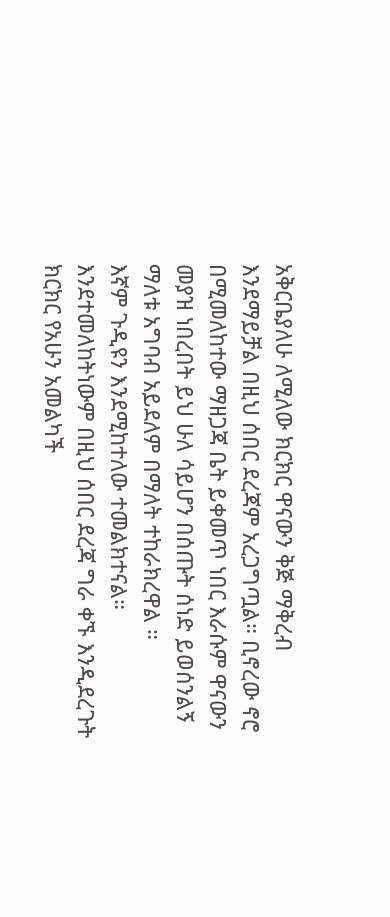አቅርቤያለሁ ለሚለው ክርክር ዋናውን ቅጅ ማቅረብ እንደማይቻል በዚህ ሰበር ደረጃም አረጋግጧል። ቢኖረው ኖሮ በሚመለከተው ማዘጋጃ ቤት ይቀመጥ ነበር እራሱም ዋናውን መያዝ ነበረበት ይህ ሁለ ሳይሆን በሰጡት ሰነድ ይወሰንልኝ ማለቱ አግባብ አይደለም በማለት ተከራክረዋል ።
እኛም ጉዲዩን እንደሚከተለው ተመልክተናል። እንደተመለከትነውም በዚህ ሰበር ደረጃ ግራ ቀኙ እንዲደረጉት ክርክር የአሁን አመልካች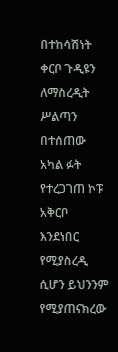በተከሳሽነት ቀርቦ ጉዲዩን ለማስረዲት ሥልጣን በተሰጠው አካል ፉት የተረጋገጠ ኮፑ አቅርቦ እንደነበር የሚያስረዲ ሲሆን ይህንንም የሚያጠናክረው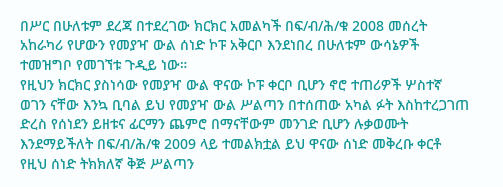በሥር በሁለቱም ደረጃ በተደረገው ክርክር አመልካች በፍ/ብ/ሕ/ቁ 2008 መሰረት አከራካሪ የሆውን የመያዣ ውል ሰነድ ኮፑ አቅርቦ እንደነበረ በሁለቱም ውሳኔዎች ተመዝግቦ የመገኘቱ ጉዲይ ነው።
የዚህን ክርክር ያስነሳው የመያዣ ውል ዋናው ኮፑ ቀርቦ ቢሆን ኖሮ ተጠሪዎች ሦስተኛ ወገን ናቸው እንኳ ቢባል ይህ የመያዣ ውል ሥልጣን በተሰጠው አካል ፉት እስከተረጋገጠ ድረስ የሰነደን ይዘቱና ፊርማን ጨምሮ በማናቸውም መንገድ ቢሆን ሉቃወሙት እንደማይችለት በፍ/ብ/ሕ/ቁ 2009 ላይ ተመልክቷል ይህ ዋናው ሰነድ መቅረቡ ቀርቶ የዚህ ሰነድ ትክክለኛ ቅጅ ሥልጣን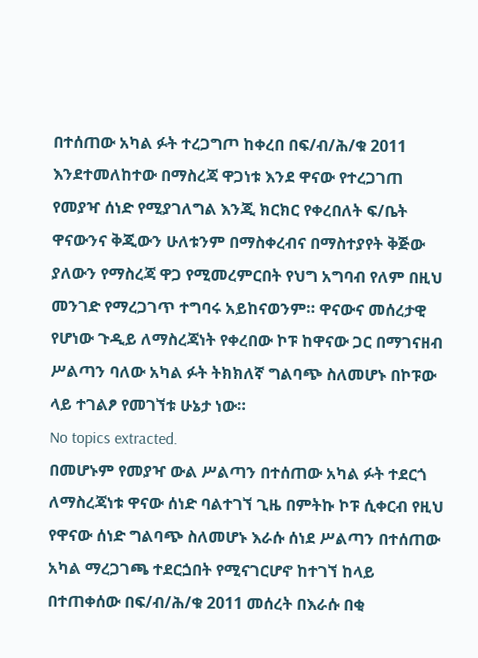በተሰጠው አካል ፉት ተረጋግጦ ከቀረበ በፍ/ብ/ሕ/ቁ 2011 እንደተመለከተው በማስረጃ ዋጋነቱ እንደ ዋናው የተረጋገጠ የመያዣ ሰነድ የሚያገለግል እንጂ ክርክር የቀረበለት ፍ/ቤት ዋናውንና ቅጂውን ሁለቱንም በማስቀረብና በማስተያየት ቅጅው ያለውን የማስረጃ ዋጋ የሚመረምርበት የህግ አግባብ የለም በዚህ መንገድ የማረጋገጥ ተግባሩ አይከናወንም። ዋናውና መሰረታዊ የሆነው ጉዲይ ለማስረጃነት የቀረበው ኮፑ ከዋናው ጋር በማገናዘብ ሥልጣን ባለው አካል ፉት ትክክለኛ ግልባጭ ስለመሆኑ በኮፑው ላይ ተገልፆ የመገኘቱ ሁኔታ ነው።
No topics extracted.
በመሆኑም የመያዣ ውል ሥልጣን በተሰጠው አካል ፉት ተደርጎ ለማስረጃነቱ ዋናው ሰነድ ባልተገኘ ጊዜ በምትኩ ኮፑ ሲቀርብ የዚህ የዋናው ሰነድ ግልባጭ ስለመሆኑ እራሱ ሰነደ ሥልጣን በተሰጠው አካል ማረጋገጫ ተደርጏበት የሚናገርሆኖ ከተገኘ ከላይ በተጠቀሰው በፍ/ብ/ሕ/ቁ 2011 መሰረት በእራሱ በቂ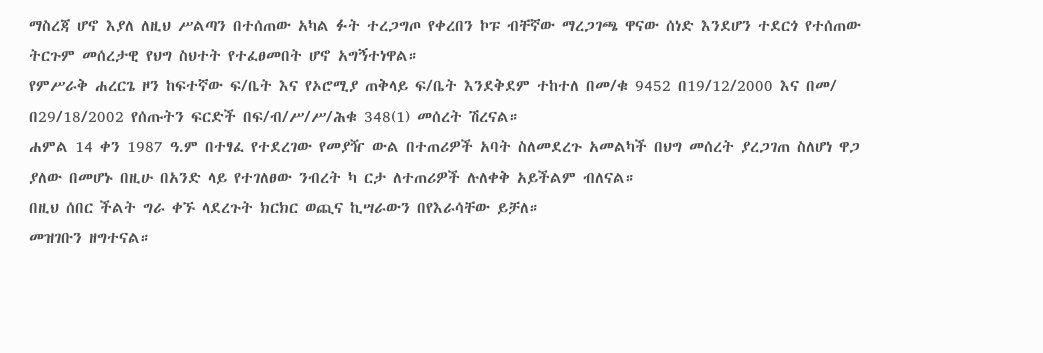ማስረጃ ሆኖ እያለ ለዚህ ሥልጣን በተሰጠው አካል ፉት ተረጋግጦ የቀረበን ኮፑ ብቸኛው ማረጋገጫ ዋናው ሰነድ እንደሆን ተደርጎ የተሰጠው ትርጉም መሰረታዊ የህግ ስህተት የተፈፀመበት ሆኖ አግኝተነዋል።
የምሥራቅ ሐረርጌ ዞን ከፍተኛው ፍ/ቤት እና የኦሮሚያ ጠቅላይ ፍ/ቤት እንደቅደም ተከተለ በመ/ቁ 9452 በ19/12/2000 እና በመ/ በ29/18/2002 የሰጡትን ፍርድች በፍ/ብ/ሥ/ሥ/ሕቁ 348(1) መሰረት ሽረናል።
ሐምል 14 ቀን 1987 ዓ.ም በተፃፈ የተደረገው የመያዥ ውል በተጠሪዎች አባት ስለመደረጉ አመልካች በህግ መሰረት ያረጋገጠ ስለሆነ ዋጋ ያለው በመሆኑ በዚሁ በአንድ ላይ የተገለፀው ንብረት ካ ርታ ለተጠሪዎች ሉለቀቅ አይችልም ብለናል።
በዚህ ሰበር ችልት ግራ ቀኙ ላደረጉት ክርክር ወጪና ኪሣራውን በየእራሳቸው ይቻለ።
መዝገቡን ዘግተናል።